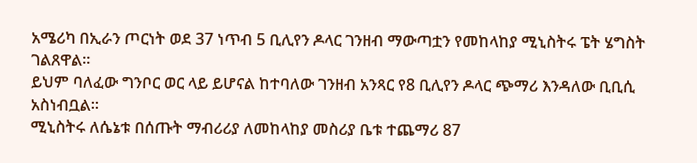አሜሪካ በኢራን ጦርነት ወደ 37 ነጥብ 5 ቢሊየን ዶላር ገንዘብ ማውጣቷን የመከላከያ ሚኒስትሩ ፔት ሄግስት ገልጸዋል።
ይህም ባለፈው ግንቦር ወር ላይ ይሆናል ከተባለው ገንዘብ አንጻር የ8 ቢሊየን ዶላር ጭማሪ እንዳለው ቢቢሲ አስነብቧል።
ሚኒስትሩ ለሴኔቱ በሰጡት ማብሪሪያ ለመከላከያ መስሪያ ቤቱ ተጨማሪ 87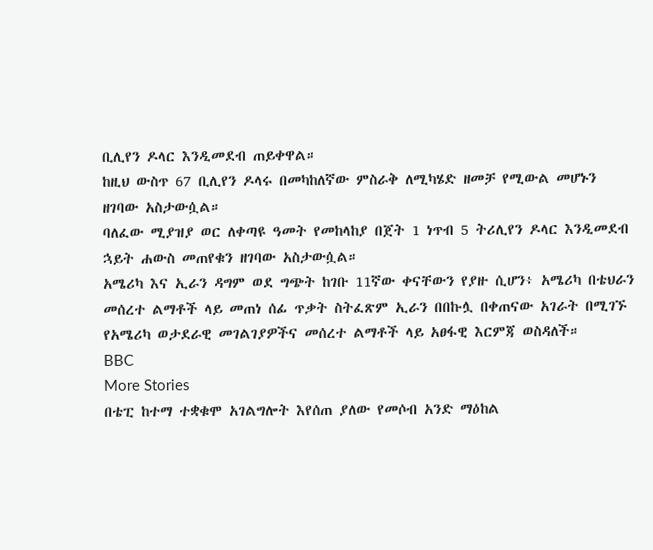ቢሊየን ዶላር እንዲመደብ ጠይቀዋል።
ከዚህ ውስጥ 67 ቢሊየን ዶላሩ በመካከለኛው ምስራቅ ለሚካሄድ ዘመቻ የሚውል መሆኑን ዘገባው አስታውሷል።
ባለፈው ሚያዝያ ወር ለቀጣዩ ዓመት የመከላከያ በጀት 1 ነጥብ 5 ትሪሊየን ዶላር እንዲመደብ ኋይት ሐውስ መጠየቁን ዘገባው አስታውሷል።
አሜሪካ እና ኢራን ዳግም ወደ ግጭት ከገቡ 11ኛው ቀናቸውን የያዙ ሲሆን፥ አሜሪካ በቴህራን መሰረተ ልማቶች ላይ መጠነ ሰፊ ጥቃት ስትፈጽም ኢራን በበኩሏ በቀጠናው አገራት በሚገኙ የአሜሪካ ወታደራዊ መገልገያዎችና መሰረተ ልማቶች ላይ አፀፋዊ እርምጃ ወስዳለች።
BBC
More Stories
በቴፒ ከተማ ተቋቁሞ አገልግሎት እየሰጠ ያለው የመሶብ አንድ ማዕከል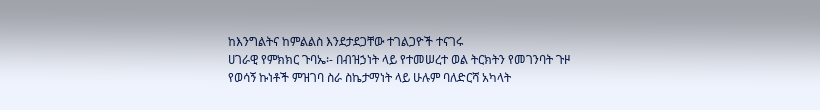ከእንግልትና ከምልልስ እንደታደጋቸው ተገልጋዮች ተናገሩ
ሀገራዊ የምክክር ጉባኤ፡- በብዝኃነት ላይ የተመሠረተ ወል ትርክትን የመገንባት ጉዞ
የወሳኝ ኩነቶች ምዝገባ ስራ ስኬታማነት ላይ ሁሉም ባለድርሻ አካላት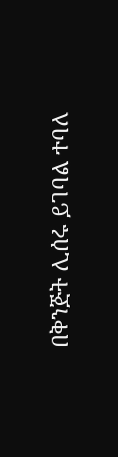በቅንጅት ሊሰሩ ይገባል ተባለ